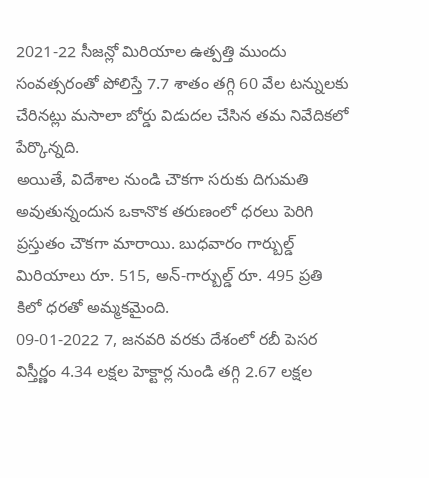2021-22 సీజన్లో మిరియాల ఉత్పత్తి ముందు సంవత్సరంతో పోలిస్తే 7.7 శాతం తగ్గి 60 వేల టన్నులకు చేరినట్లు మసాలా బోర్డు విడుదల చేసిన తమ నివేదికలో పేర్కొన్నది.
అయితే, విదేశాల నుండి చౌకగా సరుకు దిగుమతి అవుతున్నందున ఒకానొక తరుణంలో ధరలు పెరిగి ప్రస్తుతం చౌకగా మారాయి. బుధవారం గార్బుల్డ్ మిరియాలు రూ. 515, అన్-గార్బుల్డ్ రూ. 495 ప్రతి కిలో ధరతో అమ్మకమైంది.
09-01-2022 7, జనవరి వరకు దేశంలో రబీ పెసర విస్తీర్ణం 4.34 లక్షల హెక్టార్ల నుండి తగ్గి 2.67 లక్షల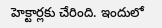హెక్టార్లకు చేరింది. ఇందులో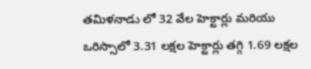తమిళనాడు లో 32 వేల హెక్టార్లు మరియు ఒరిస్సాలో 3.31 లక్షల హెక్టార్లు తగ్గి 1.69 లక్షల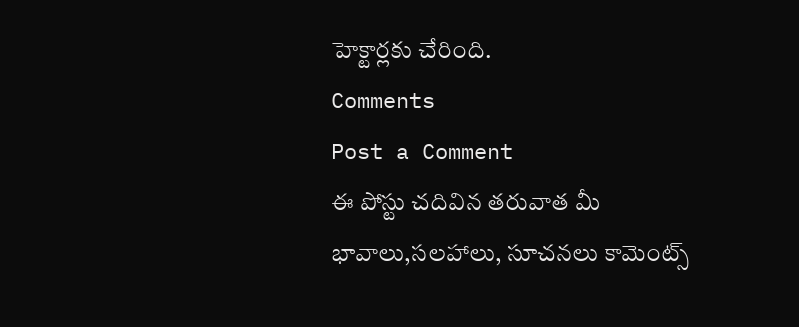హెక్టార్లకు చేరింది.
Comments
Post a Comment
ఈ పోస్టు చదివిన తరువాత మీ భావాలు,సలహాలు, సూచనలు కామెంట్స్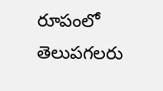రూపంలో తెలుపగలరు